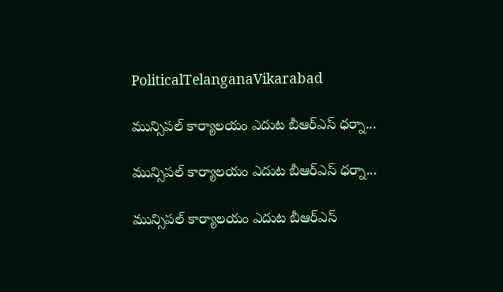PoliticalTelanganaVikarabad

మున్సిపల్ కార్యాలయం ఎదుట బీఆర్ఎస్ ధర్నా...

మున్సిపల్ కార్యాలయం ఎదుట బీఆర్ఎస్ ధర్నా...

మున్సిపల్ కార్యాలయం ఎదుట బీఆర్ఎస్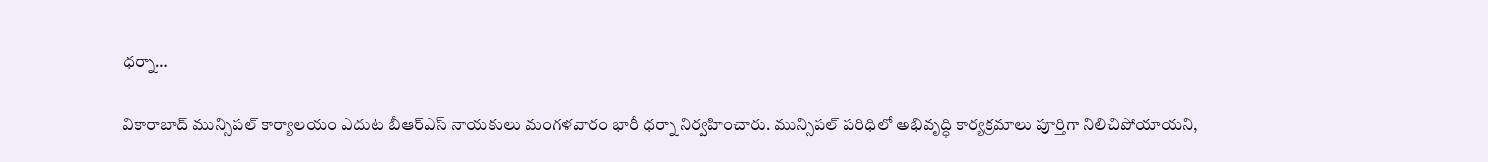ధర్నా…

వికారాబాద్ మున్సిపల్ కార్యాలయం ఎదుట బీఆర్ఎస్ నాయకులు మంగళవారం భారీ ధర్నా నిర్వహించారు. మున్సిపల్ పరిధిలో అభివృద్ధి కార్యక్రమాలు పూర్తిగా నిలిచిపోయాయని,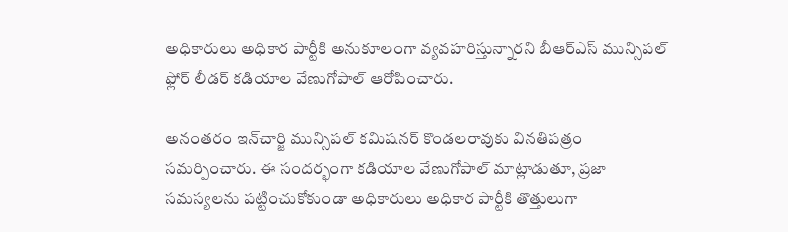అధికారులు అధికార పార్టీకి అనుకూలంగా వ్యవహరిస్తున్నారని బీఆర్ఎస్ మున్సిపల్ ఫ్లోర్ లీడర్ కడియాల వేణుగోపాల్ ఆరోపించారు.

అనంతరం ఇన్‌చార్జి మున్సిపల్ కమిషనర్ కొండలరావుకు వినతిపత్రం సమర్పించారు. ఈ సందర్భంగా కడియాల వేణుగోపాల్ మాట్లాడుతూ, ప్రజా సమస్యలను పట్టించుకోకుండా అధికారులు అధికార పార్టీకి తొత్తులుగా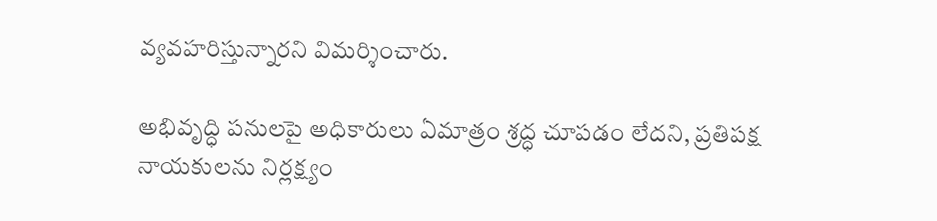వ్యవహరిస్తున్నారని విమర్శించారు.

అభివృద్ధి పనులపై అధికారులు ఏమాత్రం శ్రద్ధ చూపడం లేదని, ప్రతిపక్ష నాయకులను నిర్లక్ష్యం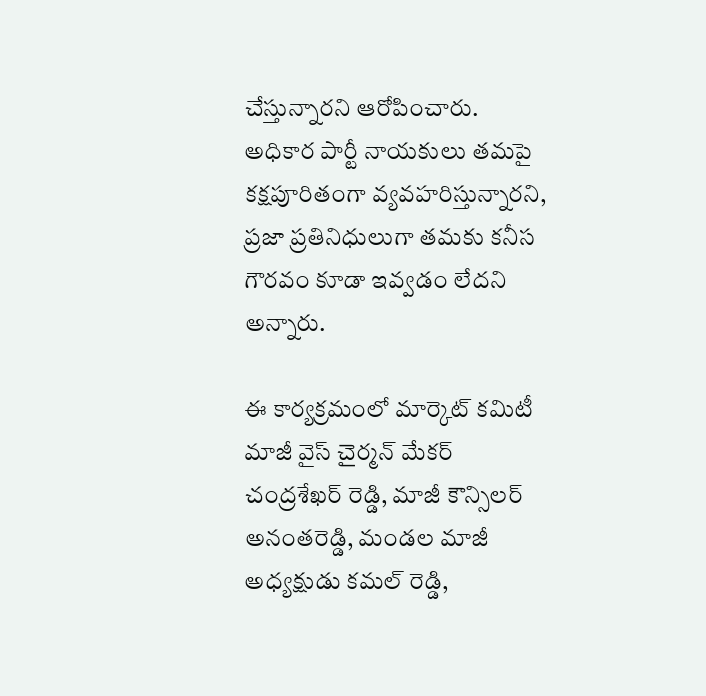చేస్తున్నారని ఆరోపించారు. అధికార పార్టీ నాయకులు తమపై కక్షపూరితంగా వ్యవహరిస్తున్నారని, ప్రజా ప్రతినిధులుగా తమకు కనీస గౌరవం కూడా ఇవ్వడం లేదని అన్నారు.

ఈ కార్యక్రమంలో మార్కెట్ కమిటీ మాజీ వైస్ చైర్మన్ మేకర్ చంద్రశేఖర్ రెడ్డి, మాజీ కౌన్సిలర్ అనంతరెడ్డి, మండల మాజీ అధ్యక్షుడు కమల్ రెడ్డి,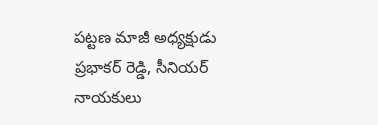పట్టణ మాజీ అధ్యక్షుడు ప్రభాకర్ రెడ్డి, సీనియర్ నాయకులు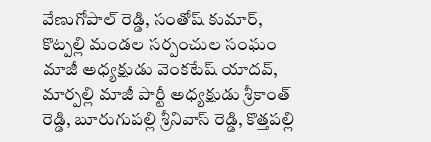వేణుగోపాల్ రెడ్డి, సంతోష్ కుమార్, కొట్పల్లి మండల సర్పంచుల సంఘం మాజీ అధ్యక్షుడు వెంకటేష్ యాదవ్, మార్పల్లి మాజీ పార్టీ అధ్యక్షుడు శ్రీకాంత్ రెడ్డి, బూరుగుపల్లి శ్రీనివాస్ రెడ్డి, కొత్తపల్లి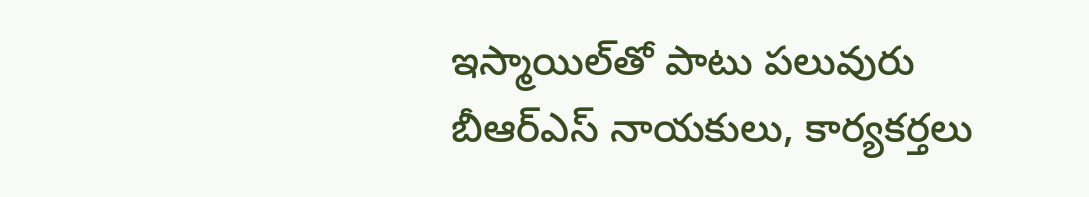ఇస్మాయిల్‌తో పాటు పలువురు బీఆర్ఎస్ నాయకులు, కార్యకర్తలు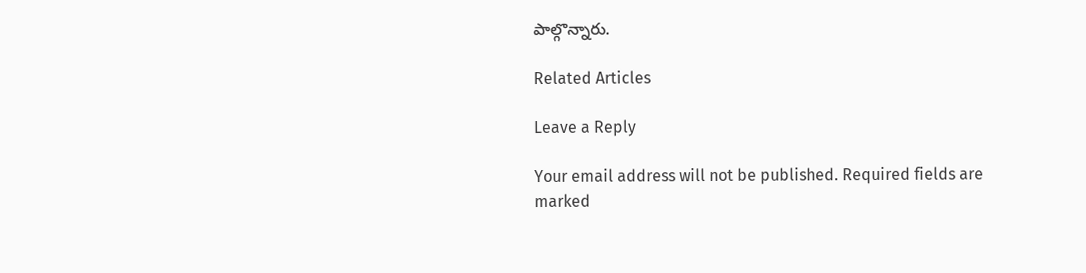పాల్గొన్నారు.

Related Articles

Leave a Reply

Your email address will not be published. Required fields are marked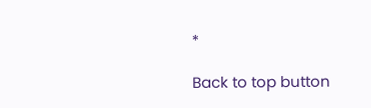*

Back to top button